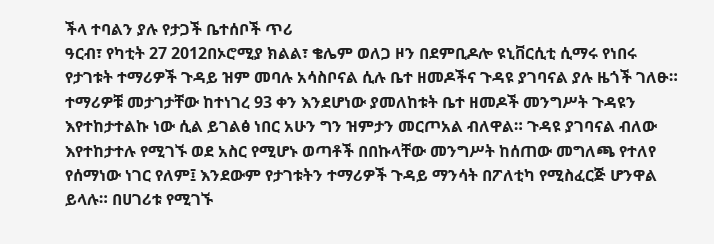ችላ ተባልን ያሉ የታጋች ቤተሰቦች ጥሪ
ዓርብ፣ የካቲት 27 2012በኦሮሚያ ክልል፣ ቄሌም ወለጋ ዞን በደምቢዶሎ ዩኒቨርሲቲ ሲማሩ የነበሩ የታገቱት ተማሪዎች ጉዳይ ዝም መባሉ አሳስቦናል ሲሉ ቤተ ዘመዶችና ጉዳዩ ያገባናል ያሉ ዜጎች ገለፁ። ተማሪዎቹ መታገታቸው ከተነገረ 93 ቀን እንደሆነው ያመለከቱት ቤተ ዘመዶች መንግሥት ጉዳዩን እየተከታተልኩ ነው ሲል ይገልፅ ነበር አሁን ግን ዝምታን መርጦአል ብለዋል። ጉዳዩ ያገባናል ብለው እየተከታተሉ የሚገኙ ወደ አስር የሚሆኑ ወጣቶች በበኩላቸው መንግሥት ከሰጠው መግለጫ የተለየ የሰማነው ነገር የለም፤ እንደውም የታገቱትን ተማሪዎች ጉዳይ ማንሳት በፖለቲካ የሚስፈርጅ ሆንዋል ይላሉ። በሀገሪቱ የሚገኙ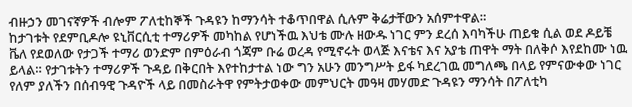ብዙኃን መገናኛዎች ብሎም ፖለቲከኞች ጉዳዩን ከማንሳት ተቆጥበዋል ሲሉም ቅሬታቸውን አሰምተዋል።
ከታገቱት የደምቢዶሎ ዩኒቨርሲቲ ተማሪዎች መካከል የሆነችዉ እህቴ ሙሉ ዘውዱ ነገር ምን ደረሰ እባካችሁ ጠይቁ ሲል ወደ ዶይቼ ቬለ የደወለው የታጋች ተማሪ ወንድም በምዕራብ ጎጃም ቡሬ ወረዳ የሚኖሩት ወላጅ እናቴና እና አያቴ ጠዋት ማት በለቅሶ እየደከሙ ነዉ ይላል። የታገቱትን ተማሪዎች ጉዳይ በቅርበት እየተከታተል ነው ግን አሁን መንግሥት ይፋ ካደረገዉ መግለጫ በላይ የምናውቀው ነገር የለም ያለችን በሰብዓዊ ጉዳዮች ላይ በመስራትዋ የምትታወቀው መምህርት መዓዛ መሃመድ ጉዳዩን ማንሳት በፖለቲካ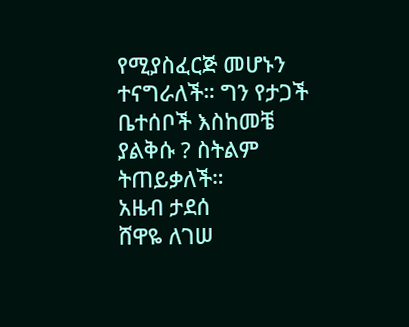የሚያስፈርጅ መሆኑን ተናግራለች። ግን የታጋች ቤተሰቦች እስከመቼ ያልቅሱ ? ስትልም ትጠይቃለች።
አዜብ ታደሰ
ሸዋዬ ለገሠ